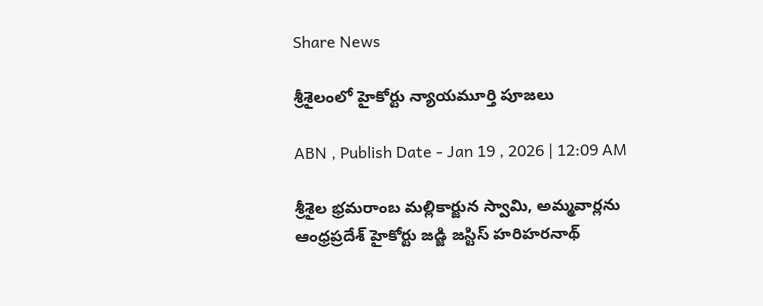Share News

శ్రీశైలంలో హైకోర్టు న్యాయమూర్తి పూజలు

ABN , Publish Date - Jan 19 , 2026 | 12:09 AM

శ్రీశైల భ్రమరాంబ మల్లికార్జున స్వామి, అమ్మవార్లను ఆంధ్రప్రదేశ్‌ హైకోర్టు జడ్జి జస్టిస్‌ హరిహరనాథ్‌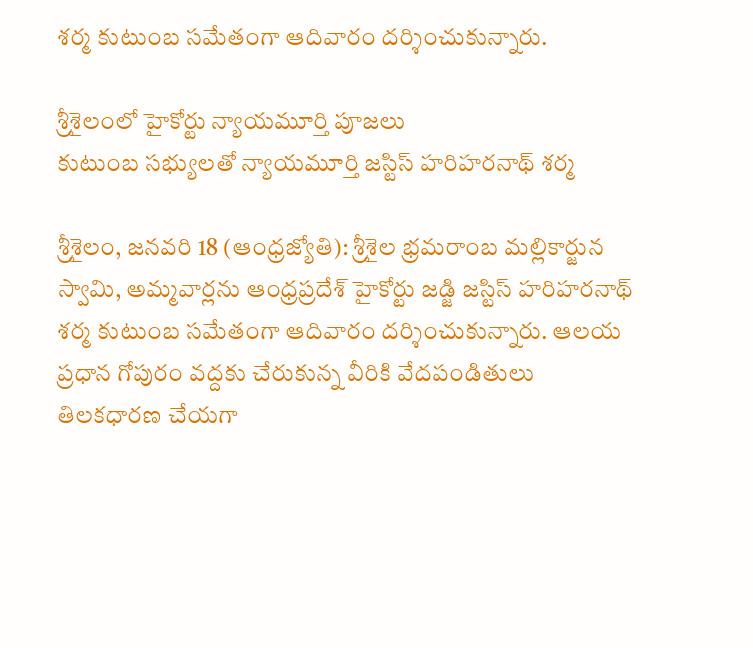శర్మ కుటుంబ సమేతంగా ఆదివారం దర్శించుకున్నారు.

శ్రీశైలంలో హైకోర్టు న్యాయమూర్తి పూజలు
కుటుంబ సభ్యులతో న్యాయమూర్తి జస్టిస్‌ హరిహరనాథ్‌ శర్మ

శ్రీశైలం, జనవరి 18 (ఆంధ్రజ్యోతి): శ్రీశైల భ్రమరాంబ మల్లికార్జున స్వామి, అమ్మవార్లను ఆంధ్రప్రదేశ్‌ హైకోర్టు జడ్జి జస్టిస్‌ హరిహరనాథ్‌ శర్మ కుటుంబ సమేతంగా ఆదివారం దర్శించుకున్నారు. ఆలయ ప్రధాన గోపురం వద్దకు చేరుకున్న వీరికి వేదపండితులు తిలకధారణ చేయగా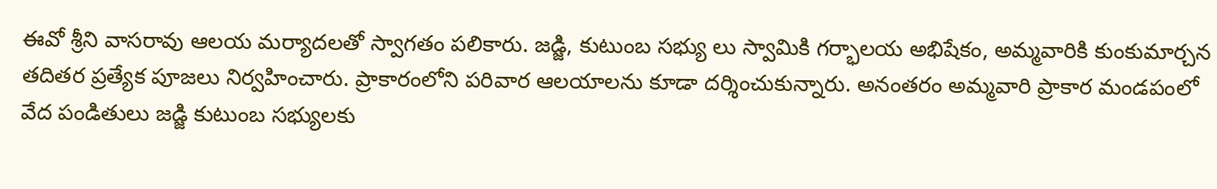ఈవో శ్రీని వాసరావు ఆలయ మర్యాదలతో స్వాగతం పలికారు. జడ్జి, కుటుంబ సభ్యు లు స్వామికి గర్భాలయ అభిషేకం, అమ్మవారికి కుంకుమార్చన తదితర ప్రత్యేక పూజలు నిర్వహించారు. ప్రాకారంలోని పరివార ఆలయాలను కూడా దర్శించుకున్నారు. అనంతరం అమ్మవారి ప్రాకార మండపంలో వేద పండితులు జడ్జి కుటుంబ సభ్యులకు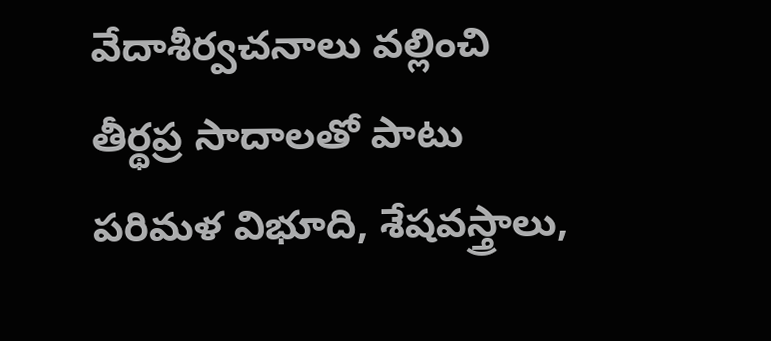వేదాశీర్వచనాలు వల్లించి తీర్థప్ర సాదాలతో పాటు పరిమళ విభూది, శేషవస్త్రాలు,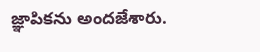జ్ఞాపికను అందజేశారు.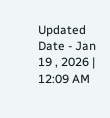Updated Date - Jan 19 , 2026 | 12:09 AM